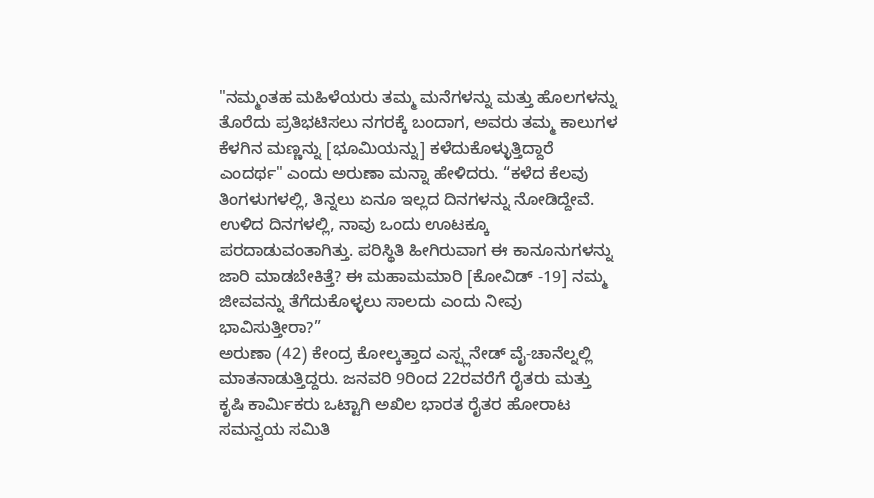"ನಮ್ಮಂತಹ ಮಹಿಳೆಯರು ತಮ್ಮ ಮನೆಗಳನ್ನು ಮತ್ತು ಹೊಲಗಳನ್ನು ತೊರೆದು ಪ್ರತಿಭಟಿಸಲು ನಗರಕ್ಕೆ ಬಂದಾಗ, ಅವರು ತಮ್ಮ ಕಾಲುಗಳ ಕೆಳಗಿನ ಮಣ್ಣನ್ನು [ಭೂಮಿಯನ್ನು] ಕಳೆದುಕೊಳ್ಳುತ್ತಿದ್ದಾರೆ ಎಂದರ್ಥ" ಎಂದು ಅರುಣಾ ಮನ್ನಾ ಹೇಳಿದರು. “ಕಳೆದ ಕೆಲವು ತಿಂಗಳುಗಳಲ್ಲಿ, ತಿನ್ನಲು ಏನೂ ಇಲ್ಲದ ದಿನಗಳನ್ನು ನೋಡಿದ್ದೇವೆ. ಉಳಿದ ದಿನಗಳಲ್ಲಿ, ನಾವು ಒಂದು ಊಟಕ್ಕೂ ಪರದಾಡುವಂತಾಗಿತ್ತು. ಪರಿಸ್ಥಿತಿ ಹೀಗಿರುವಾಗ ಈ ಕಾನೂನುಗಳನ್ನು ಜಾರಿ ಮಾಡಬೇಕಿತ್ತೆ? ಈ ಮಹಾಮಮಾರಿ [ಕೋವಿಡ್ -19] ನಮ್ಮ ಜೀವವನ್ನು ತೆಗೆದುಕೊಳ್ಳಲು ಸಾಲದು ಎಂದು ನೀವು ಭಾವಿಸುತ್ತೀರಾ?”
ಅರುಣಾ (42) ಕೇಂದ್ರ ಕೋಲ್ಕತ್ತಾದ ಎಸ್ಪ್ಲನೇಡ್ ವೈ-ಚಾನೆಲ್ನಲ್ಲಿ ಮಾತನಾಡುತ್ತಿದ್ದರು. ಜನವರಿ 9ರಿಂದ 22ರವರೆಗೆ ರೈತರು ಮತ್ತು ಕೃಷಿ ಕಾರ್ಮಿಕರು ಒಟ್ಟಾಗಿ ಅಖಿಲ ಭಾರತ ರೈತರ ಹೋರಾಟ ಸಮನ್ವಯ ಸಮಿತಿ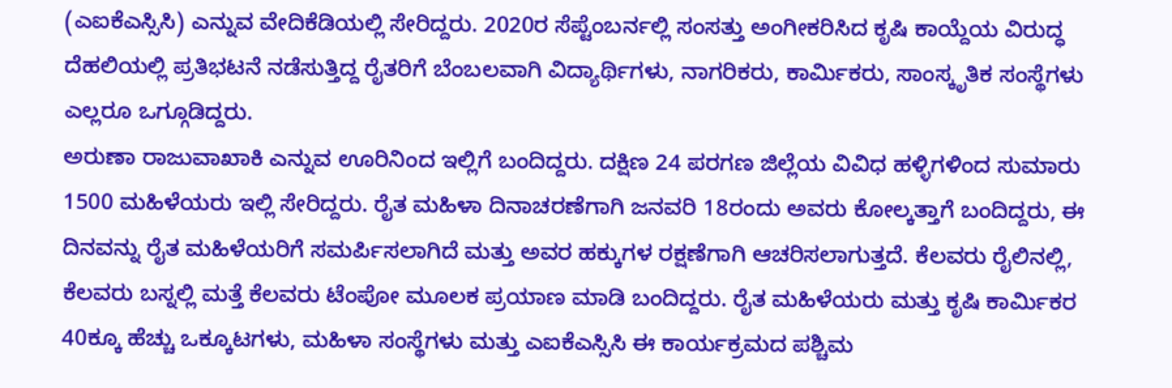(ಎಐಕೆಎಸ್ಸಿಸಿ) ಎನ್ನುವ ವೇದಿಕೆಡಿಯಲ್ಲಿ ಸೇರಿದ್ದರು. 2020ರ ಸೆಪ್ಟೆಂಬರ್ನಲ್ಲಿ ಸಂಸತ್ತು ಅಂಗೀಕರಿಸಿದ ಕೃಷಿ ಕಾಯ್ದೆಯ ವಿರುದ್ಧ ದೆಹಲಿಯಲ್ಲಿ ಪ್ರತಿಭಟನೆ ನಡೆಸುತ್ತಿದ್ದ ರೈತರಿಗೆ ಬೆಂಬಲವಾಗಿ ವಿದ್ಯಾರ್ಥಿಗಳು, ನಾಗರಿಕರು, ಕಾರ್ಮಿಕರು, ಸಾಂಸ್ಕೃತಿಕ ಸಂಸ್ಥೆಗಳು ಎಲ್ಲರೂ ಒಗ್ಗೂಡಿದ್ದರು.
ಅರುಣಾ ರಾಜುವಾಖಾಕಿ ಎನ್ನುವ ಊರಿನಿಂದ ಇಲ್ಲಿಗೆ ಬಂದಿದ್ದರು. ದಕ್ಷಿಣ 24 ಪರಗಣ ಜಿಲ್ಲೆಯ ವಿವಿಧ ಹಳ್ಳಿಗಳಿಂದ ಸುಮಾರು 1500 ಮಹಿಳೆಯರು ಇಲ್ಲಿ ಸೇರಿದ್ದರು. ರೈತ ಮಹಿಳಾ ದಿನಾಚರಣೆಗಾಗಿ ಜನವರಿ 18ರಂದು ಅವರು ಕೋಲ್ಕತ್ತಾಗೆ ಬಂದಿದ್ದರು, ಈ ದಿನವನ್ನು ರೈತ ಮಹಿಳೆಯರಿಗೆ ಸಮರ್ಪಿಸಲಾಗಿದೆ ಮತ್ತು ಅವರ ಹಕ್ಕುಗಳ ರಕ್ಷಣೆಗಾಗಿ ಆಚರಿಸಲಾಗುತ್ತದೆ. ಕೆಲವರು ರೈಲಿನಲ್ಲಿ, ಕೆಲವರು ಬಸ್ನಲ್ಲಿ ಮತ್ತೆ ಕೆಲವರು ಟೆಂಪೋ ಮೂಲಕ ಪ್ರಯಾಣ ಮಾಡಿ ಬಂದಿದ್ದರು. ರೈತ ಮಹಿಳೆಯರು ಮತ್ತು ಕೃಷಿ ಕಾರ್ಮಿಕರ 40ಕ್ಕೂ ಹೆಚ್ಚು ಒಕ್ಕೂಟಗಳು, ಮಹಿಳಾ ಸಂಸ್ಥೆಗಳು ಮತ್ತು ಎಐಕೆಎಸ್ಸಿಸಿ ಈ ಕಾರ್ಯಕ್ರಮದ ಪಶ್ಚಿಮ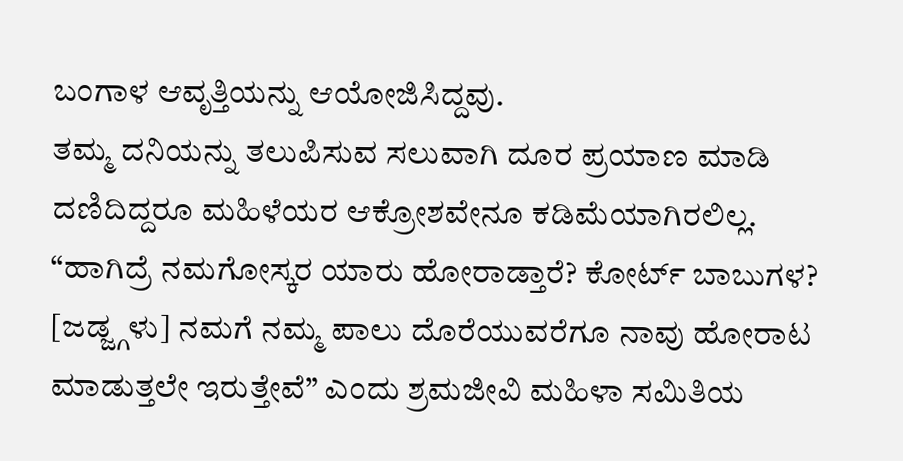ಬಂಗಾಳ ಆವೃತ್ತಿಯನ್ನು ಆಯೋಜಿಸಿದ್ದವು.
ತಮ್ಮ ದನಿಯನ್ನು ತಲುಪಿಸುವ ಸಲುವಾಗಿ ದೂರ ಪ್ರಯಾಣ ಮಾಡಿ ದಣಿದಿದ್ದರೂ ಮಹಿಳೆಯರ ಆಕ್ರೋಶವೇನೂ ಕಡಿಮೆಯಾಗಿರಲಿಲ್ಲ. “ಹಾಗಿದ್ರೆ ನಮಗೋಸ್ಕರ ಯಾರು ಹೋರಾಡ್ತಾರೆ? ಕೋರ್ಟ್ ಬಾಬುಗಳ? [ಜಡ್ಜ್ಗಳು] ನಮಗೆ ನಮ್ಮ ಪಾಲು ದೊರೆಯುವರೆಗೂ ನಾವು ಹೋರಾಟ ಮಾಡುತ್ತಲೇ ಇರುತ್ತೇವೆ” ಎಂದು ಶ್ರಮಜೀವಿ ಮಹಿಳಾ ಸಮಿತಿಯ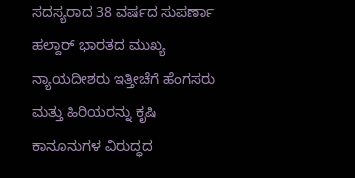ಸದಸ್ಯರಾದ 38 ವರ್ಷದ ಸುಪರ್ಣಾ ಹಲ್ದಾರ್ ಭಾರತದ ಮುಖ್ಯ ನ್ಯಾಯದೀಶರು ಇತ್ತೀಚೆಗೆ ಹೆಂಗಸರು ಮತ್ತು ಹಿರಿಯರನ್ನು ಕೃಷಿ ಕಾನೂನುಗಳ ವಿರುದ್ಧದ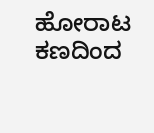ಹೋರಾಟ ಕಣದಿಂದ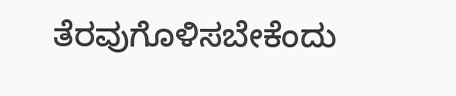ತೆರವುಗೊಳಿಸಬೇಕೆಂದು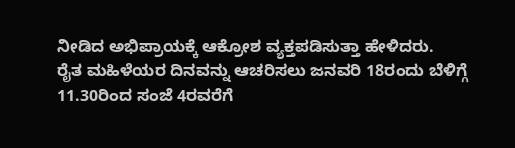ನೀಡಿದ ಅಭಿಪ್ರಾಯಕ್ಕೆ ಆಕ್ರೋಶ ವ್ಯಕ್ತಪಡಿಸುತ್ತಾ ಹೇಳಿದರು.
ರೈತ ಮಹಿಳೆಯರ ದಿನವನ್ನು ಆಚರಿಸಲು ಜನವರಿ 18ರಂದು ಬೆಳಿಗ್ಗೆ 11.30ರಿಂದ ಸಂಜೆ 4ರವರೆಗೆ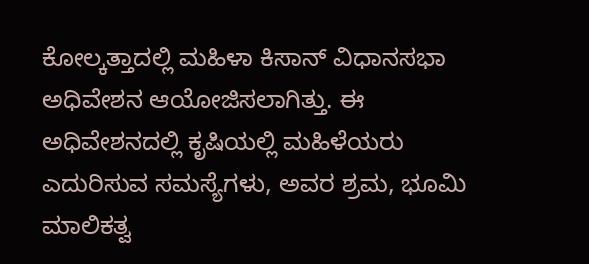ಕೋಲ್ಕತ್ತಾದಲ್ಲಿ ಮಹಿಳಾ ಕಿಸಾನ್ ವಿಧಾನಸಭಾ ಅಧಿವೇಶನ ಆಯೋಜಿಸಲಾಗಿತ್ತು. ಈ ಅಧಿವೇಶನದಲ್ಲಿ ಕೃಷಿಯಲ್ಲಿ ಮಹಿಳೆಯರು ಎದುರಿಸುವ ಸಮಸ್ಯೆಗಳು, ಅವರ ಶ್ರಮ, ಭೂಮಿ ಮಾಲಿಕತ್ವ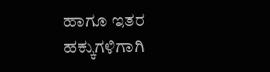ಹಾಗೂ ಇತರ ಹಕ್ಕುಗಳಿಗಾಗಿ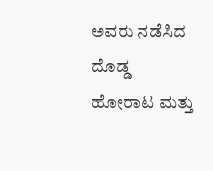ಅವರು ನಡೆಸಿದ ದೊಡ್ಡ ಹೋರಾಟ ಮತ್ತು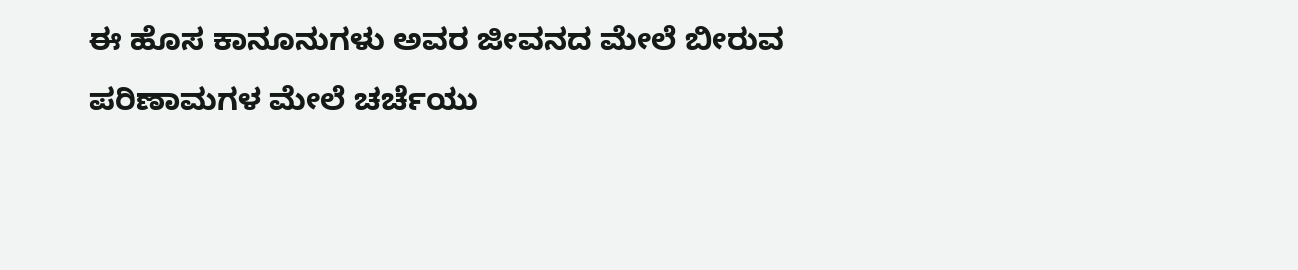ಈ ಹೊಸ ಕಾನೂನುಗಳು ಅವರ ಜೀವನದ ಮೇಲೆ ಬೀರುವ ಪರಿಣಾಮಗಳ ಮೇಲೆ ಚರ್ಚೆಯು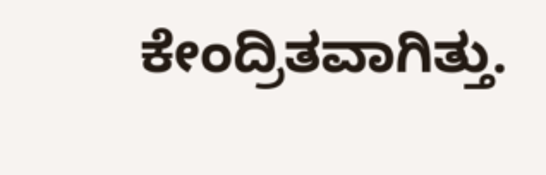ಕೇಂದ್ರಿತವಾಗಿತ್ತು.